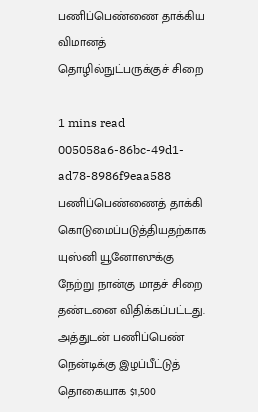பணிப்பெண்ணை தாக்கிய விமானத் தொழில்நுட்பருக்குச் சிறை

1 mins read
005058a6-86bc-49d1-ad78-8986f9eaa588
பணிப்பெண்ணைத் தாக்கி கொடுமைப்படுத்தியதற்காக யுஸ்னி யூனோஸுக்கு நேற்று நான்கு மாதச் சிறை தண்டனை விதிக்கப்பட்டது. அத்துடன் பணிப்பெண் நென்டிக்கு இழப்பீட்டுத் தொகையாக $1,500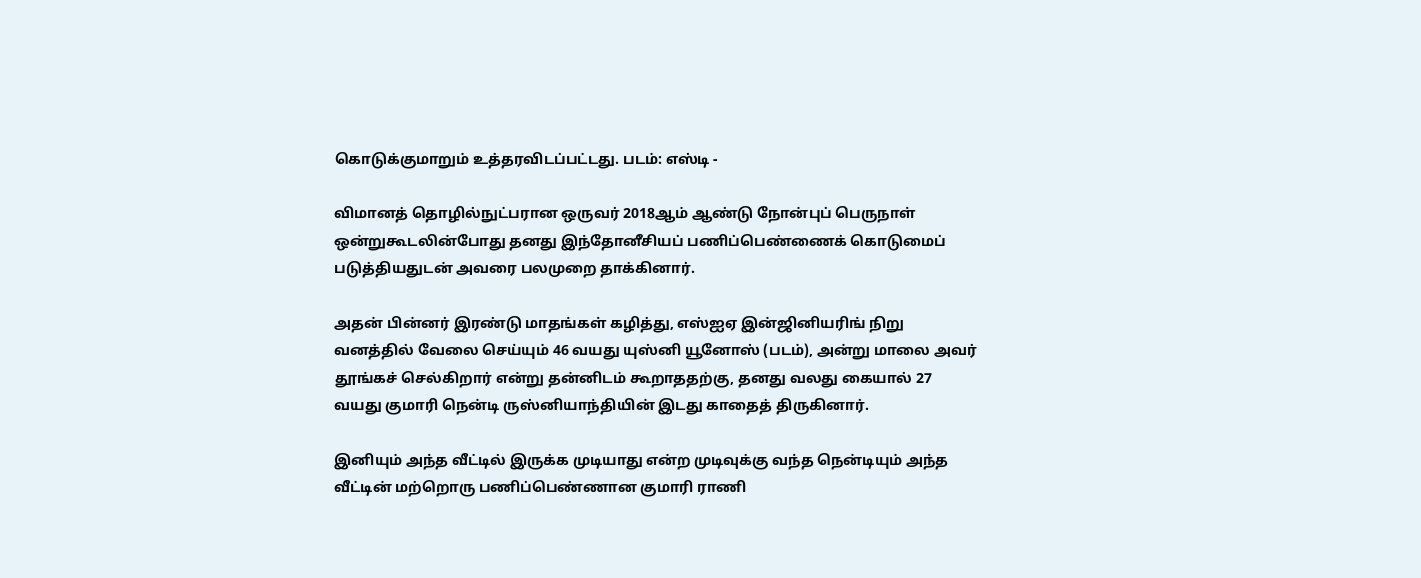கொடுக்குமாறும் உத்தரவிடப்பட்டது. படம்: எஸ்டி -

விமானத் தொழில்நுட்பரான ஒருவர் 2018ஆம் ஆண்டு நோன்புப் பெருநாள் ஒன்றுகூடலின்போது தனது இந்தோனீசியப் பணிப்பெண்ணைக் கொடுமைப் படுத்தியதுடன் அவரை பலமுறை தாக்கினார்.

அதன் பின்னர் இரண்டு மாதங்கள் கழித்து, எஸ்ஐஏ இன்ஜினியரிங் நிறு வனத்தில் வேலை செய்யும் 46 வயது யுஸ்னி யூனோஸ் (படம்), அன்று மாலை அவர் தூங்கச் செல்கிறார் என்று தன்னிடம் கூறாததற்கு, தனது வலது கையால் 27 வயது குமாரி நென்டி ருஸ்னியாந்தியின் இடது காதைத் திருகினார்.

இனியும் அந்த வீட்டில் இருக்க முடியாது என்ற முடிவுக்கு வந்த நென்டியும் அந்த வீட்டின் மற்றொரு பணிப்பெண்ணான குமாரி ராணி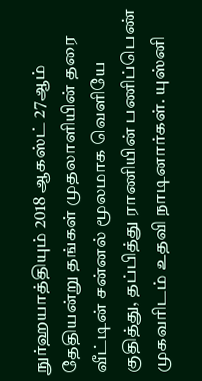நுர்ஹயாத்தியும் 2018 ஆகஸ்ட் 27ஆம் தேதியன்று தங்கள் முதலாளியின் தரை வீட்டின் சன்னல் மூலமாக வெளியே குதித்து, தப்பித்து ராணியின் பணிப்பெண் முகவரிடம் உதவி நாடினார்கள். யுஸ்னி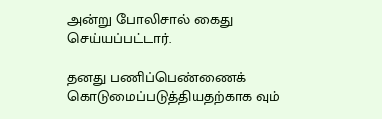அன்று போலிசால் கைது செய்யப்பட்டார்.

தனது பணிப்பெண்ணைக் கொடுமைப்படுத்தியதற்காக வும்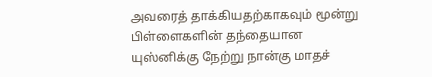அவரைத் தாக்கியதற்காகவும் மூன்று பிள்ளைகளின் தந்தையான யுஸ்னிக்கு நேற்று நான்கு மாதச்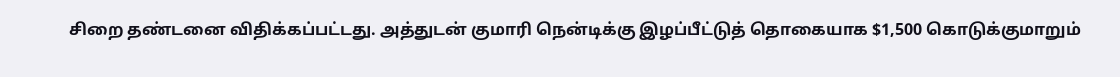சிறை தண்டனை விதிக்கப்பட்டது. அத்துடன் குமாரி நென்டிக்கு இழப்பீட்டுத் தொகையாக $1,500 கொடுக்குமாறும்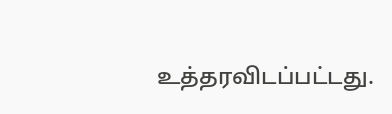உத்தரவிடப்பட்டது.